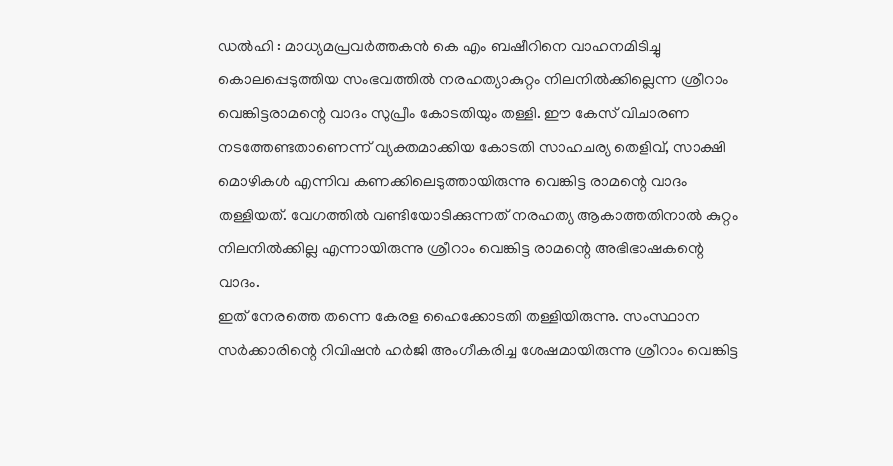ഡൽഹി : മാധ്യമപ്രവർത്തകൻ കെ എം ബഷീറിനെ വാഹനമിടിച്ചു കൊലപ്പെടുത്തിയ സംഭവത്തിൽ നരഹത്യാകുറ്റം നിലനിൽക്കില്ലെന്ന ശ്രീറാം വെങ്കിട്ടരാമന്റെ വാദം സുപ്രീം കോടതിയും തള്ളി. ഈ കേസ് വിചാരണ നടത്തേണ്ടതാണെന്ന് വ്യക്തമാക്കിയ കോടതി സാഹചര്യ തെളിവ്, സാക്ഷി മൊഴികൾ എന്നിവ കണക്കിലെടുത്തായിരുന്നു വെങ്കിട്ട രാമന്റെ വാദം തള്ളിയത്. വേഗത്തിൽ വണ്ടിയോടിക്കുന്നത് നരഹത്യ ആകാത്തതിനാൽ കുറ്റം നിലനിൽക്കില്ല എന്നായിരുന്നു ശ്രീറാം വെങ്കിട്ട രാമന്റെ അഭിഭാഷകന്റെ വാദം.
ഇത് നേരത്തെ തന്നെ കേരള ഹൈക്കോടതി തള്ളിയിരുന്നു. സംസ്ഥാന സർക്കാരിന്റെ റിവിഷൻ ഹർജി അംഗീകരിച്ച ശേഷമായിരുന്നു ശ്രീറാം വെങ്കിട്ട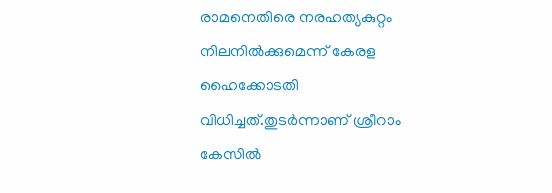രാമനെതിരെ നരഹത്യകുറ്റം നിലനിൽക്കുമെന്ന് കേരള ഹൈക്കോടതി വിധിച്ചത്.തുടർന്നാണ് ശ്രീറാം കേസിൽ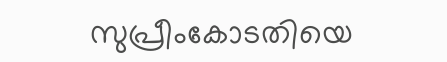സുപ്രീംകോടതിയെ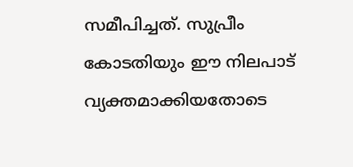സമീപിച്ചത്. സുപ്രീം കോടതിയും ഈ നിലപാട് വ്യക്തമാക്കിയതോടെ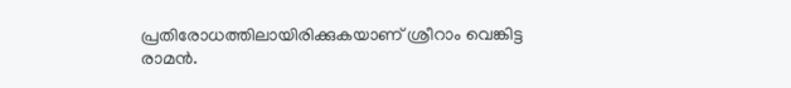പ്രതിരോധത്തിലായിരിക്കുകയാണ് ശ്രീറാം വെങ്കിട്ട രാമൻ.